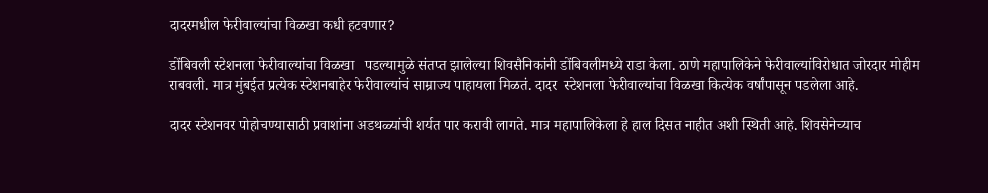दादरमधील फेरीवाल्यांचा विळखा कधी हटवणार?

डोंबिवली स्टेशनला फेरीवाल्यांचा विळखा   पडल्यामुळे संतप्त झालेल्या शिवसैनिकांनी डोंबिवलीमध्ये राडा केला. ठाणे महापालिकेने फेरीवाल्यांविरोधात जोरदार मोहीम राबवली. मात्र मुंबईत प्रत्येक स्टेशनबाहेर फेरीवाल्यांचं साम्राज्य पाहायला मिळतं. दादर  स्टेशनला फेरीवाल्यांचा विळखा कित्येक वर्षांपासून पडलेला आहे.

दादर स्टेशनवर पोहोचण्यासाठी प्रवाशांना अडथळ्यांची शर्यत पार करावी लागते. मात्र महापालिकेला हे हाल दिसत नाहीत अशी स्थिती आहे. शिवसेनेच्याच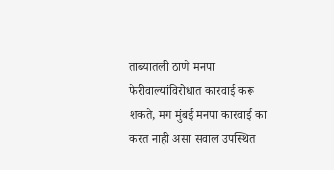ताब्यातली ठाणे मनपा फेरीवाल्यांविरोधात कारवाई करू शकते, मग मुंबई मनपा कारवाई का करत नाही असा सवाल उपस्थित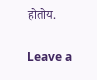होतोय.

Leave a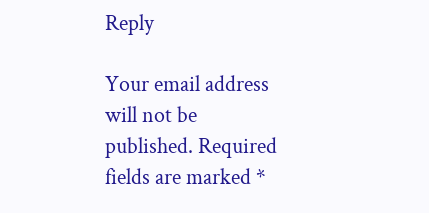Reply

Your email address will not be published. Required fields are marked *